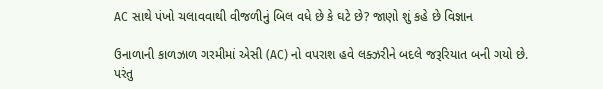AC સાથે પંખો ચલાવવાથી વીજળીનું બિલ વધે છે કે ઘટે છે? જાણો શું કહે છે વિજ્ઞાન

ઉનાળાની કાળઝાળ ગરમીમાં એસી (AC) નો વપરાશ હવે લક્ઝરીને બદલે જરૂરિયાત બની ગયો છે. પરંતુ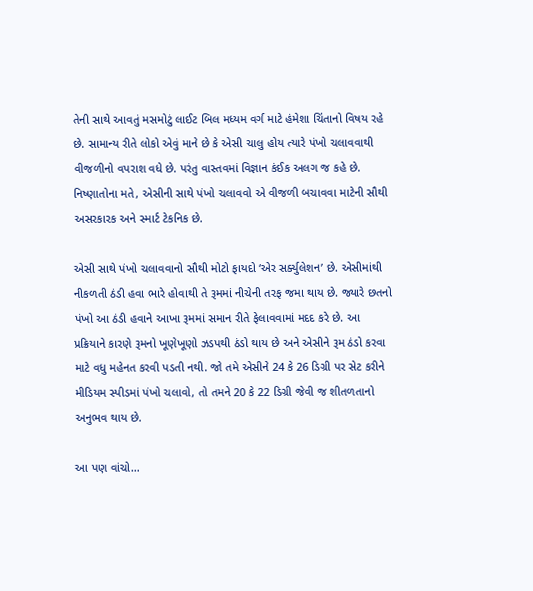તેની સાથે આવતું મસમોટું લાઈટ બિલ મધ્યમ વર્ગ માટે હંમેશા ચિંતાનો વિષય રહે છે. સામાન્ય રીતે લોકો એવું માને છે કે એસી ચાલુ હોય ત્યારે પંખો ચલાવવાથી વીજળીનો વપરાશ વધે છે. પરંતુ વાસ્તવમાં વિજ્ઞાન કંઈક અલગ જ કહે છે. નિષ્ણાતોના મતે, એસીની સાથે પંખો ચલાવવો એ વીજળી બચાવવા માટેની સૌથી અસરકારક અને સ્માર્ટ ટેકનિક છે.

એસી સાથે પંખો ચલાવવાનો સૌથી મોટો ફાયદો ‘એર સર્ક્યુલેશન’ છે. એસીમાંથી નીકળતી ઠંડી હવા ભારે હોવાથી તે રૂમમાં નીચેની તરફ જમા થાય છે. જ્યારે છતનો પંખો આ ઠંડી હવાને આખા રૂમમાં સમાન રીતે ફેલાવવામાં મદદ કરે છે. આ પ્રક્રિયાને કારણે રૂમનો ખૂણેખૂણો ઝડપથી ઠંડો થાય છે અને એસીને રૂમ ઠંડો કરવા માટે વધુ મહેનત કરવી પડતી નથી. જો તમે એસીને 24 કે 26 ડિગ્રી પર સેટ કરીને મીડિયમ સ્પીડમાં પંખો ચલાવો, તો તમને 20 કે 22 ડિગ્રી જેવી જ શીતળતાનો અનુભવ થાય છે.

આ પણ વાંચો…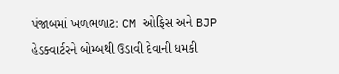પંજાબમાં ખળભળાટ: CM ઓફિસ અને BJP હેડક્વાર્ટરને બોમ્બથી ઉડાવી દેવાની ધમકી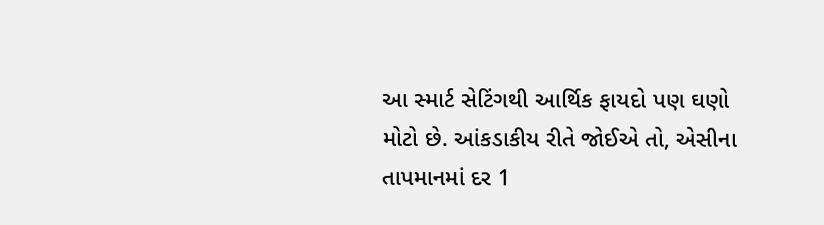આ સ્માર્ટ સેટિંગથી આર્થિક ફાયદો પણ ઘણો મોટો છે. આંકડાકીય રીતે જોઈએ તો, એસીના તાપમાનમાં દર 1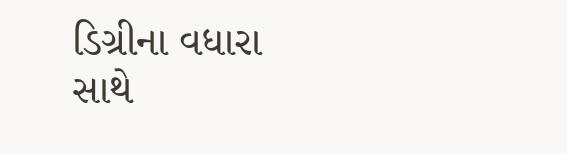ડિગ્રીના વધારા સાથે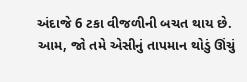અંદાજે 6 ટકા વીજળીની બચત થાય છે. આમ, જો તમે એસીનું તાપમાન થોડું ઊંચું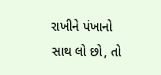રાખીને પંખાનો સાથ લો છો, તો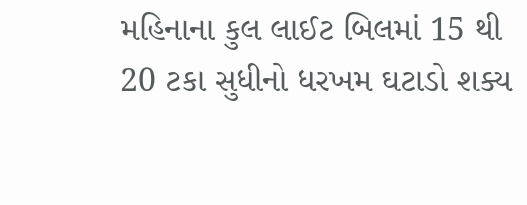મહિનાના કુલ લાઈટ બિલમાં 15 થી 20 ટકા સુધીનો ધરખમ ઘટાડો શક્ય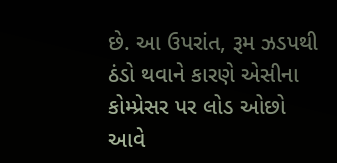છે. આ ઉપરાંત, રૂમ ઝડપથી ઠંડો થવાને કારણે એસીના કોમ્પ્રેસર પર લોડ ઓછો આવે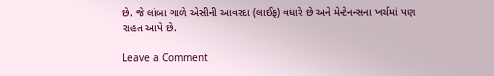છે. જે લાંબા ગાળે એસીની આવરદા (લાઈફ) વધારે છે અને મેન્ટેનન્સના ખર્ચમાં પણ રાહત આપે છે.

Leave a Comment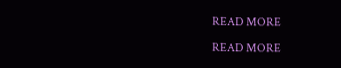READ MORE

READ MORE